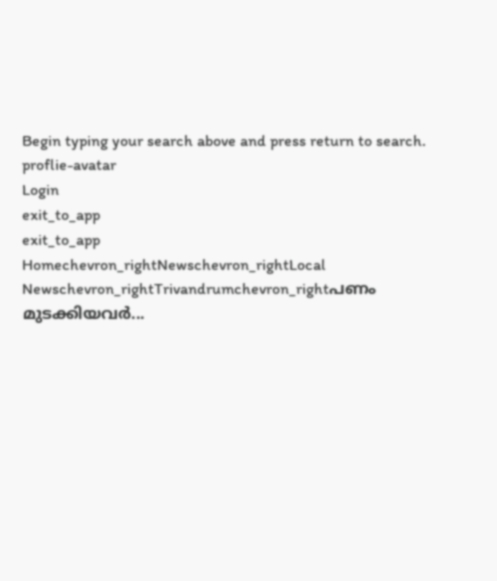Begin typing your search above and press return to search.
proflie-avatar
Login
exit_to_app
exit_to_app
Homechevron_rightNewschevron_rightLocal Newschevron_rightTrivandrumchevron_rightപണം മുടക്കിയവർ...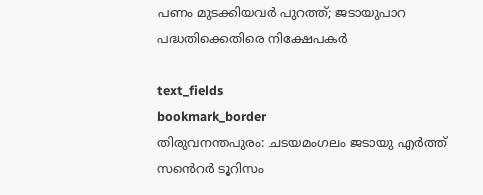പണം മുടക്കിയവർ പുറത്ത്; ജടായുപാറ പദ്ധതിക്കെതിരെ നിക്ഷേപകർ

text_fields
bookmark_border
തിരുവനന്തപുരം: ചടയമംഗലം ജടായു എർത്ത് സൻെറർ ടൂറിസം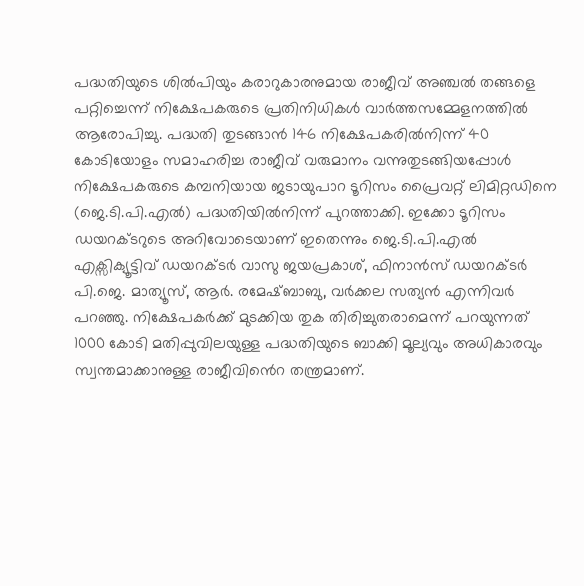പദ്ധതിയുടെ ശിൽപിയും കരാറുകാരനുമായ രാജീവ് അഞ്ചൽ തങ്ങളെ പറ്റിച്ചെന്ന് നിക്ഷേപകരുടെ പ്രതിനിധികൾ വാർത്തസമ്മേളനത്തിൽ ആരോപിച്ചു. പദ്ധതി തുടങ്ങാൻ 146 നിക്ഷേപകരിൽനിന്ന് 40 കോടിയോളം സമാഹരിച്ച രാജീവ് വരുമാനം വന്നുതുടങ്ങിയപ്പോൾ നിക്ഷേപകരുടെ കമ്പനിയായ ജടായുപാറ ടൂറിസം പ്രൈവറ്റ് ലിമിറ്റഡിനെ (ജെ.ടി.പി.എൽ) പദ്ധതിയിൽനിന്ന് പുറത്താക്കി. ഇക്കോ ടൂറിസം ഡയറക്ടറുടെ അറിവോടെയാണ് ഇതെന്നും ജെ.ടി.പി.എൽ എക്സിക്യൂട്ടിവ് ഡയറക്ടർ വാസു ജയപ്രകാശ്, ഫിനാൻസ് ഡയറക്ടർ പി.ജെ. മാത്യൂസ്, ആർ. രമേഷ്ബാബു, വർക്കല സത്യൻ എന്നിവർ പറഞ്ഞു. നിക്ഷേപകർക്ക് മുടക്കിയ തുക തിരിച്ചുതരാമെന്ന് പറയുന്നത് 1000 കോടി മതിപ്പുവിലയുള്ള പദ്ധതിയുടെ ബാക്കി മൂല്യവും അധികാരവും സ്വന്തമാക്കാനുള്ള രാജീവിൻെറ തന്ത്രമാണ്.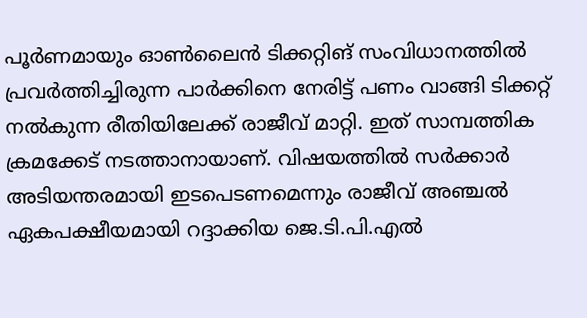പൂർണമായും ഓൺലൈൻ ടിക്കറ്റിങ് സംവിധാനത്തിൽ പ്രവർത്തിച്ചിരുന്ന പാർക്കിനെ നേരിട്ട് പണം വാങ്ങി ടിക്കറ്റ് നൽകുന്ന രീതിയിലേക്ക് രാജീവ് മാറ്റി. ഇത് സാമ്പത്തിക ക്രമക്കേട് നടത്താനായാണ്. വിഷയത്തിൽ സർക്കാർ അടിയന്തരമായി ഇടപെടണമെന്നും രാജീവ് അഞ്ചൽ ഏകപക്ഷീയമായി റദ്ദാക്കിയ ജെ.ടി.പി.എൽ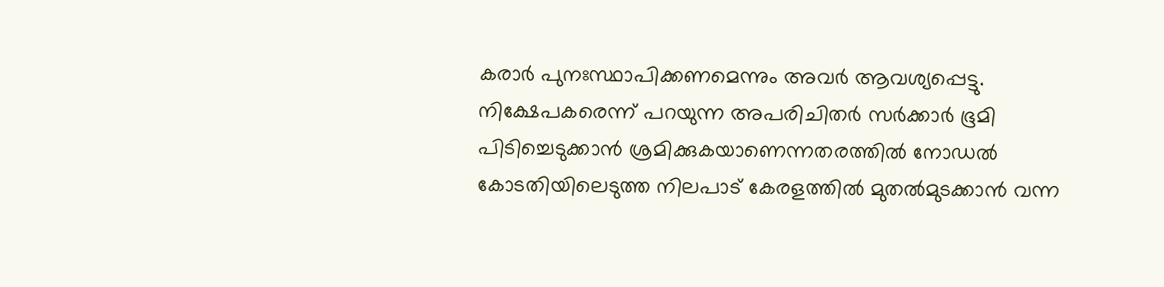കരാർ പുനഃസ്ഥാപിക്കണമെന്നും അവർ ആവശ്യപ്പെട്ടു. നിക്ഷേപകരെന്ന് പറയുന്ന അപരിചിതര്‍ സര്‍ക്കാർ ഭൂമി പിടിച്ചെടുക്കാൻ ശ്രമിക്കുകയാണെന്നതരത്തിൽ നോഡൽ കോടതിയിലെടുത്ത നിലപാട് കേരളത്തിൽ മുതൽമുടക്കാൻ വന്ന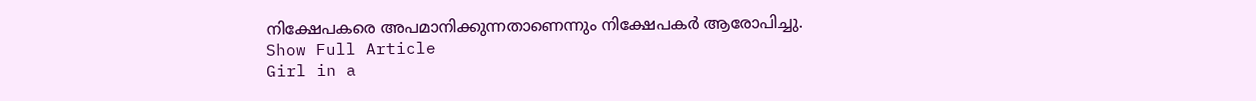നിക്ഷേപകരെ അപമാനിക്കുന്നതാണെന്നും നിക്ഷേപകർ ആരോപിച്ചു.
Show Full Article
Girl in a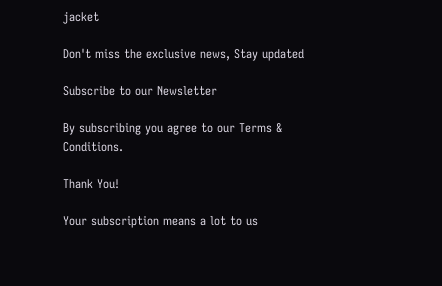jacket

Don't miss the exclusive news, Stay updated

Subscribe to our Newsletter

By subscribing you agree to our Terms & Conditions.

Thank You!

Your subscription means a lot to us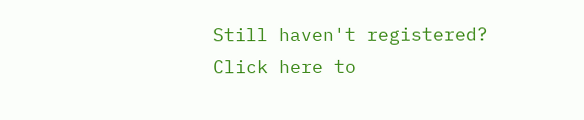Still haven't registered? Click here to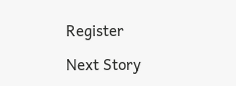Register

Next Story